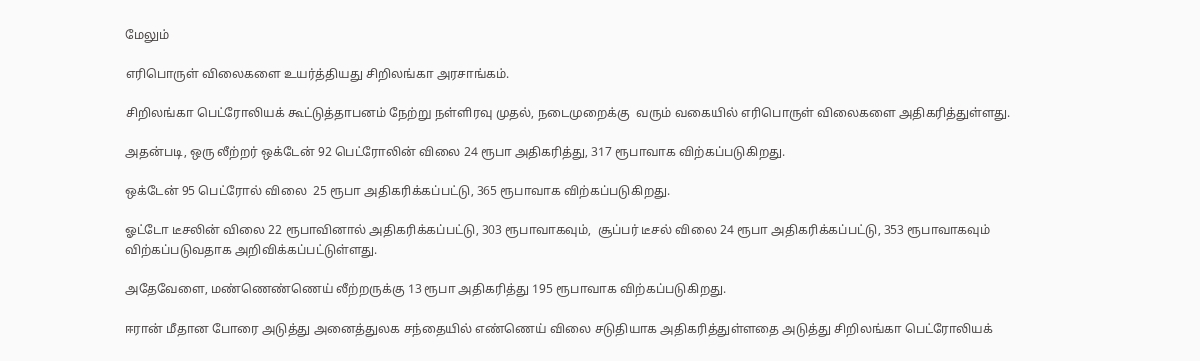மேலும்

எரிபொருள் விலைகளை உயர்த்தியது சிறிலங்கா அரசாங்கம்.

சிறிலங்கா பெட்ரோலியக் கூட்டுத்தாபனம் நேற்று நள்ளிரவு முதல், நடைமுறைக்கு  வரும் வகையில் எரிபொருள் விலைகளை அதிகரித்துள்ளது.

அதன்படி, ஒரு லீற்றர் ஒக்டேன் 92 பெட்ரோலின் விலை 24 ரூபா அதிகரித்து, 317 ரூபாவாக விற்கப்படுகிறது.

ஒக்டேன் 95 பெட்ரோல் விலை  25 ரூபா அதிகரிக்கப்பட்டு, 365 ரூபாவாக விற்கப்படுகிறது.

ஓட்டோ டீசலின் விலை 22 ரூபாவினால் அதிகரிக்கப்பட்டு, 303 ரூபாவாகவும்,  சூப்பர் டீசல் விலை 24 ரூபா அதிகரிக்கப்பட்டு, 353 ரூபாவாகவும் விற்கப்படுவதாக அறிவிக்கப்பட்டுள்ளது.

அதேவேளை, மண்ணெண்ணெய் லீற்றருக்கு 13 ரூபா அதிகரித்து 195 ரூபாவாக விற்கப்படுகிறது.

ஈரான் மீதான போரை அடுத்து அனைத்துலக சந்தையில் எண்ணெய் விலை சடுதியாக அதிகரித்துள்ளதை அடுத்து சிறிலங்கா பெட்ரோலியக்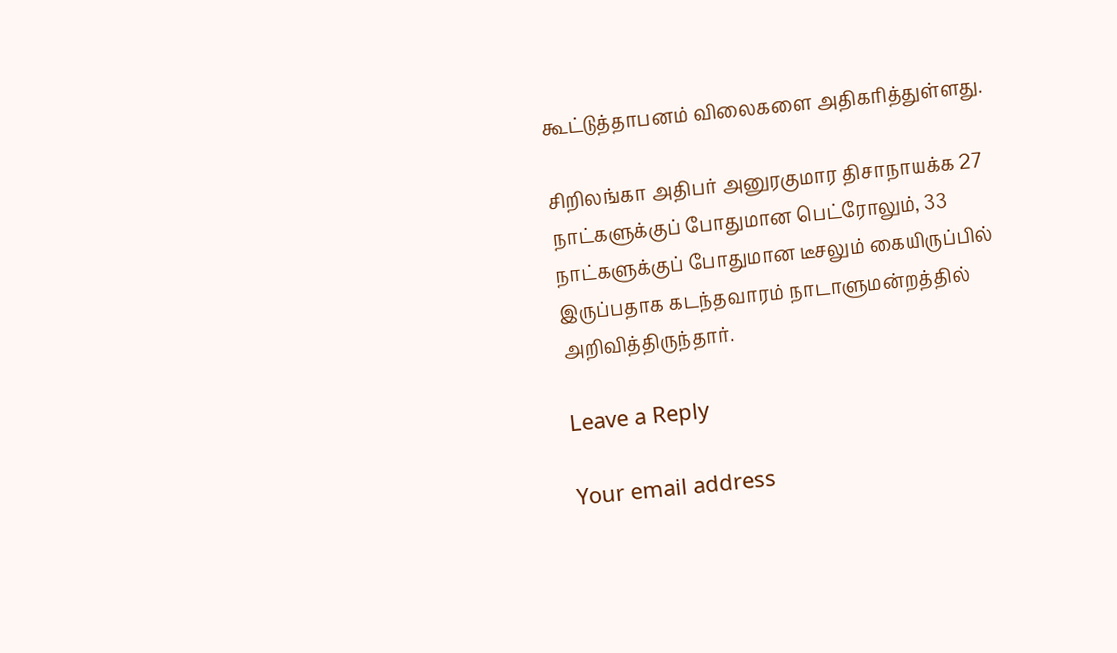கூட்டுத்தாபனம் விலைகளை அதிகரித்துள்ளது.

சிறிலங்கா அதிபர் அனுரகுமார திசாநாயக்க 27 நாட்களுக்குப் போதுமான பெட்ரோலும், 33 நாட்களுக்குப் போதுமான டீசலும் கையிருப்பில் இருப்பதாக கடந்தவாரம் நாடாளுமன்றத்தில் அறிவித்திருந்தார்.

Leave a Reply

Your email address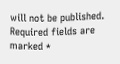will not be published. Required fields are marked *